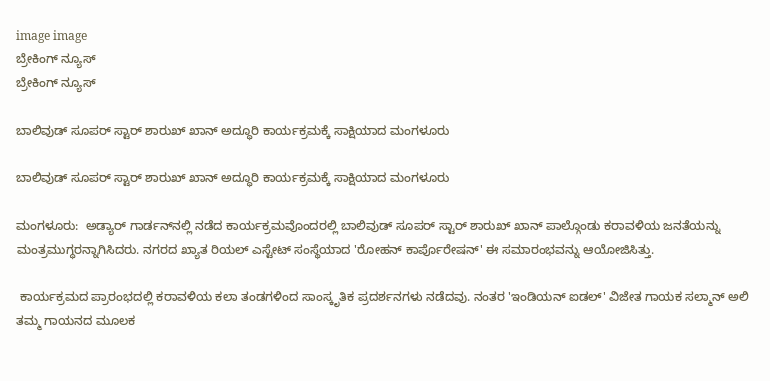image image
ಬ್ರೇಕಿಂಗ್ ನ್ಯೂಸ್
ಬ್ರೇಕಿಂಗ್ ನ್ಯೂಸ್

ಬಾಲಿವುಡ್ ಸೂಪರ್ ಸ್ಟಾರ್ ಶಾರುಖ್ ಖಾನ್ ಅದ್ಧೂರಿ ಕಾರ್ಯಕ್ರಮಕ್ಕೆ ಸಾಕ್ಷಿಯಾದ ಮಂಗಳೂರು

ಬಾಲಿವುಡ್ ಸೂಪರ್ ಸ್ಟಾರ್ ಶಾರುಖ್ ಖಾನ್ ಅದ್ಧೂರಿ ಕಾರ್ಯಕ್ರಮಕ್ಕೆ ಸಾಕ್ಷಿಯಾದ ಮಂಗಳೂರು

ಮಂಗಳೂರು:  ಅಡ್ಯಾರ್ ಗಾರ್ಡನ್‌ನಲ್ಲಿ ನಡೆದ ಕಾರ್ಯಕ್ರಮವೊಂದರಲ್ಲಿ ಬಾಲಿವುಡ್ ಸೂಪರ್ ಸ್ಟಾರ್ ಶಾರುಖ್ ಖಾನ್ ಪಾಲ್ಗೊಂಡು ಕರಾವಳಿಯ ಜನತೆಯನ್ನು ಮಂತ್ರಮುಗ್ಧರನ್ನಾಗಿಸಿದರು. ನಗರದ ಖ್ಯಾತ ರಿಯಲ್ ಎಸ್ಟೇಟ್ ಸಂಸ್ಥೆಯಾದ 'ರೋಹನ್ ಕಾರ್ಪೊರೇಷನ್' ಈ ಸಮಾರಂಭವನ್ನು ಆಯೋಜಿಸಿತ್ತು.

 ಕಾರ್ಯಕ್ರಮದ ಪ್ರಾರಂಭದಲ್ಲಿ ಕರಾವಳಿಯ ಕಲಾ ತಂಡಗಳಿಂದ ಸಾಂಸ್ಕೃತಿಕ ಪ್ರದರ್ಶನಗಳು ನಡೆದವು. ನಂತರ 'ಇಂಡಿಯನ್ ಐಡಲ್' ವಿಜೇತ ಗಾಯಕ ಸಲ್ಮಾನ್ ಅಲಿ ತಮ್ಮ ಗಾಯನದ ಮೂಲಕ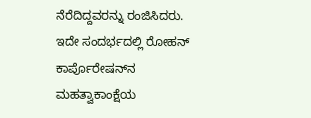ನೆರೆದಿದ್ದವರನ್ನು ರಂಜಿಸಿದರು. ಇದೇ ಸಂದರ್ಭದಲ್ಲಿ ರೋಹನ್ ಕಾರ್ಪೊರೇಷನ್‌ನ ಮಹತ್ವಾಕಾಂಕ್ಷೆಯ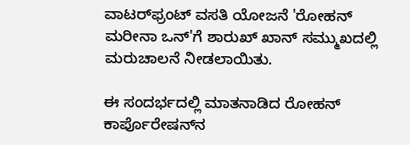ವಾಟರ್‌ಫ್ರಂಟ್ ವಸತಿ ಯೋಜನೆ 'ರೋಹನ್ ಮರೀನಾ ಒನ್'ಗೆ ಶಾರುಖ್ ಖಾನ್ ಸಮ್ಮುಖದಲ್ಲಿ ಮರುಚಾಲನೆ ನೀಡಲಾಯಿತು.

ಈ ಸಂದರ್ಭದಲ್ಲಿ ಮಾತನಾಡಿದ ರೋಹನ್ ಕಾರ್ಪೊರೇಷನ್‌ನ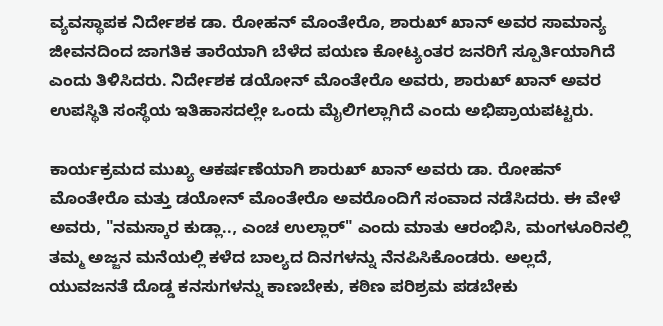ವ್ಯವಸ್ಥಾಪಕ ನಿರ್ದೇಶಕ ಡಾ. ರೋಹನ್ ಮೊಂತೇರೊ, ಶಾರುಖ್ ಖಾನ್ ಅವರ ಸಾಮಾನ್ಯ ಜೀವನದಿಂದ ಜಾಗತಿಕ ತಾರೆಯಾಗಿ ಬೆಳೆದ ಪಯಣ ಕೋಟ್ಯಂತರ ಜನರಿಗೆ ಸ್ಪೂರ್ತಿಯಾಗಿದೆ ಎಂದು ತಿಳಿಸಿದರು. ನಿರ್ದೇಶಕ ಡಯೋನ್ ಮೊಂತೇರೊ ಅವರು, ಶಾರುಖ್ ಖಾನ್ ಅವರ ಉಪಸ್ಥಿತಿ ಸಂಸ್ಥೆಯ ಇತಿಹಾಸದಲ್ಲೇ ಒಂದು ಮೈಲಿಗಲ್ಲಾಗಿದೆ ಎಂದು ಅಭಿಪ್ರಾಯಪಟ್ಟರು.

ಕಾರ್ಯಕ್ರಮದ ಮುಖ್ಯ ಆಕರ್ಷಣೆಯಾಗಿ ಶಾರುಖ್ ಖಾನ್ ಅವರು ಡಾ. ರೋಹನ್ ಮೊಂತೇರೊ ಮತ್ತು ಡಯೋನ್ ಮೊಂತೇರೊ ಅವರೊಂದಿಗೆ ಸಂವಾದ ನಡೆಸಿದರು. ಈ ವೇಳೆ ಅವರು, "ನಮಸ್ಕಾರ ಕುಡ್ಲಾ.., ಎಂಚ ಉಲ್ಲಾರ್" ಎಂದು ಮಾತು ಆರಂಭಿಸಿ, ಮಂಗಳೂರಿನಲ್ಲಿ ತಮ್ಮ ಅಜ್ಜನ ಮನೆಯಲ್ಲಿ ಕಳೆದ ಬಾಲ್ಯದ ದಿನಗಳನ್ನು ನೆನಪಿಸಿಕೊಂಡರು. ಅಲ್ಲದೆ, ಯುವಜನತೆ ದೊಡ್ಡ ಕನಸುಗಳನ್ನು ಕಾಣಬೇಕು, ಕಠಿಣ ಪರಿಶ್ರಮ ಪಡಬೇಕು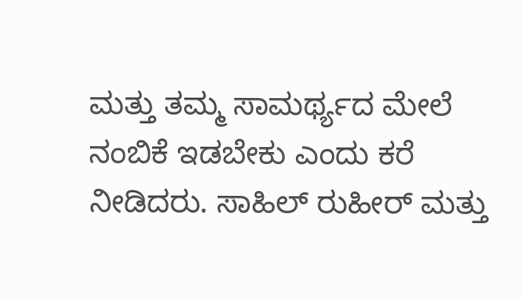ಮತ್ತು ತಮ್ಮ ಸಾಮರ್ಥ್ಯದ ಮೇಲೆ ನಂಬಿಕೆ ಇಡಬೇಕು ಎಂದು ಕರೆ ನೀಡಿದರು. ಸಾಹಿಲ್ ರುಹೀರ್ ಮತ್ತು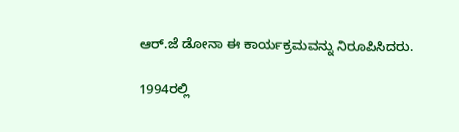ಆರ್.ಜೆ ಡೋನಾ ಈ ಕಾರ್ಯಕ್ರಮವನ್ನು ನಿರೂಪಿಸಿದರು.

1994ರಲ್ಲಿ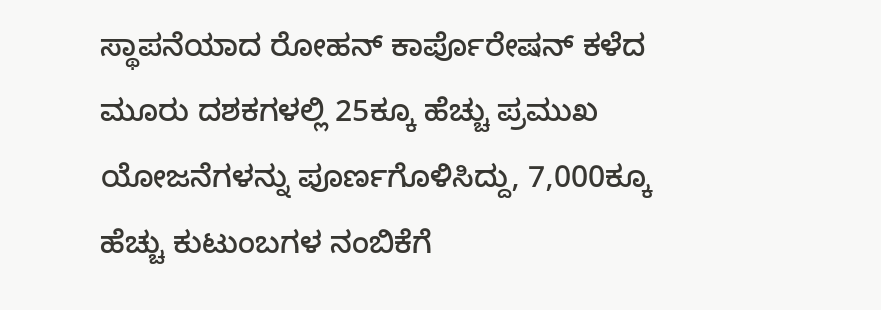ಸ್ಥಾಪನೆಯಾದ ರೋಹನ್ ಕಾರ್ಪೊರೇಷನ್ ಕಳೆದ ಮೂರು ದಶಕಗಳಲ್ಲಿ 25ಕ್ಕೂ ಹೆಚ್ಚು ಪ್ರಮುಖ ಯೋಜನೆಗಳನ್ನು ಪೂರ್ಣಗೊಳಿಸಿದ್ದು, 7,000ಕ್ಕೂ ಹೆಚ್ಚು ಕುಟುಂಬಗಳ ನಂಬಿಕೆಗೆ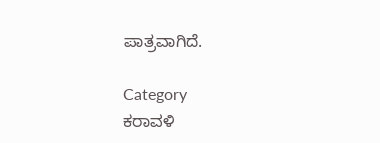ಪಾತ್ರವಾಗಿದೆ.

Category
ಕರಾವಳಿ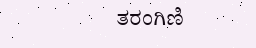ತರಂಗಿಣಿ